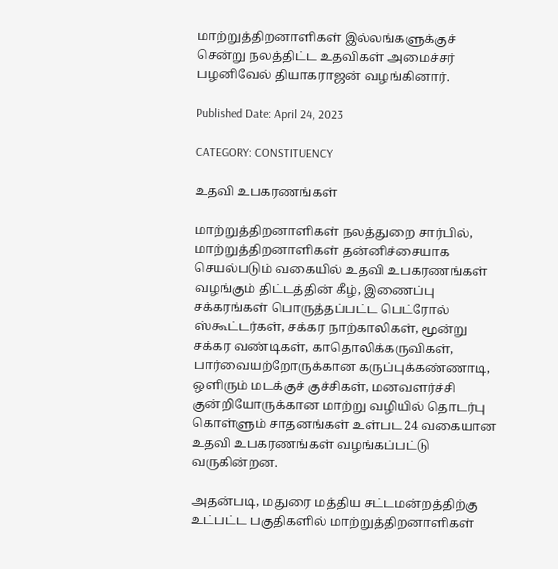மாற்றுத்திறனாளிகள் இல்லங்களுக்குச் சென்று நலத்திட்ட உதவிகள் அமைச்சர் பழனிவேல் தியாகராஜன் வழங்கினார்.

Published Date: April 24, 2023

CATEGORY: CONSTITUENCY

உதவி உபகரணங்கள்

மாற்றுத்திறனாளிகள் நலத்துறை சார்பில், மாற்றுத்திறனாளிகள் தன்னிச்சையாக செயல்படும் வகையில் உதவி உபகரணங்கள் வழங்கும் திட்டத்தின் கீழ், இணைப்பு சக்கரங்கள் பொருத்தப்பட்ட பெட்ரோல் ஸ்கூட்டர்கள், சக்கர நாற்காலிகள், மூன்று சக்கர வண்டிகள், காதொலிக்கருவிகள், பார்வையற்றோருக்கான கருப்புக்கண்ணாடி, ஒளிரும் மடக்குச் குச்சிகள், மனவளர்ச்சி குன்றியோருக்கான மாற்று வழியில் தொடர்பு கொள்ளும் சாதனங்கள் உள்பட 24 வகையான உதவி உபகரணங்கள் வழங்கப்பட்டு வருகின்றன.

அதன்படி, மதுரை மத்திய சட்டமன்றத்திற்கு உட்பட்ட பகுதிகளில் மாற்றுத்திறனாளிகள்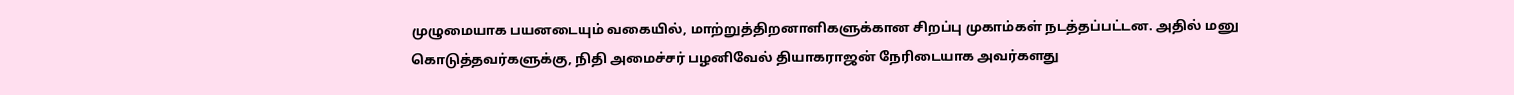முழுமையாக பயனடையும் வகையில், மாற்றுத்திறனாளிகளுக்கான சிறப்பு முகாம்கள் நடத்தப்பட்டன. அதில் மனு கொடுத்தவர்களுக்கு, நிதி அமைச்சர் பழனிவேல் தியாகராஜன் நேரிடையாக அவர்களது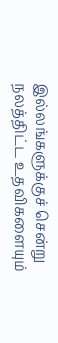இல்லங்களுக்குச் சென்று நலத்திட்ட உதவிகளையும்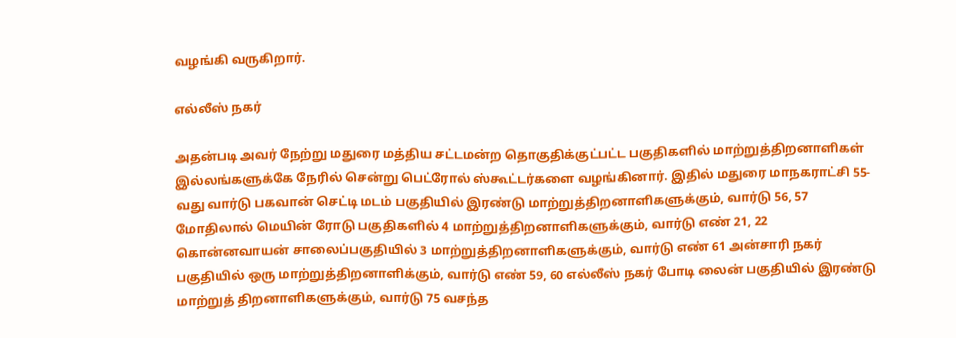வழங்கி வருகிறார்.

எல்லீஸ் நகர்

அதன்படி அவர் நேற்று மதுரை மத்திய சட்டமன்ற தொகுதிக்குட்பட்ட பகுதிகளில் மாற்றுத்திறனாளிகள் இல்லங்களுக்கே நேரில் சென்று பெட்ரோல் ஸ்கூட்டர்களை வழங்கினார். இதில் மதுரை மாநகராட்சி 55-வது வார்டு பகவான் செட்டி மடம் பகுதியில் இரண்டு மாற்றுத்திறனாளிகளுக்கும், வார்டு 56, 57 மோதிலால் மெயின் ரோடு பகுதிகளில் 4 மாற்றுத்திறனாளிகளுக்கும், வார்டு எண் 21, 22 கொன்னவாயன் சாலைப்பகுதியில் 3 மாற்றுத்திறனாளிகளுக்கும், வார்டு எண் 61 அன்சாரி நகர் பகுதியில் ஒரு மாற்றுத்திறனாளிக்கும், வார்டு எண் 59, 60 எல்லீஸ் நகர் போடி லைன் பகுதியில் இரண்டு மாற்றுத் திறனாளிகளுக்கும், வார்டு 75 வசந்த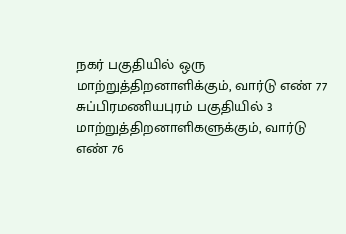நகர் பகுதியில் ஒரு மாற்றுத்திறனாளிக்கும், வார்டு எண் 77 சுப்பிரமணியபுரம் பகுதியில் 3 மாற்றுத்திறனாளிகளுக்கும், வார்டு எண் 76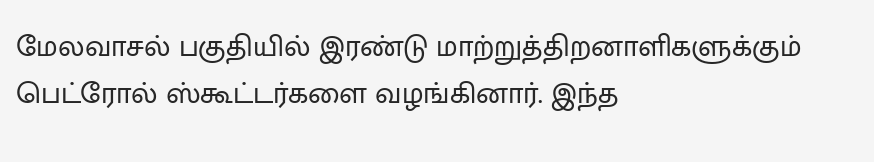மேலவாசல் பகுதியில் இரண்டு மாற்றுத்திறனாளிகளுக்கும் பெட்ரோல் ஸ்கூட்டர்களை வழங்கினார். இந்த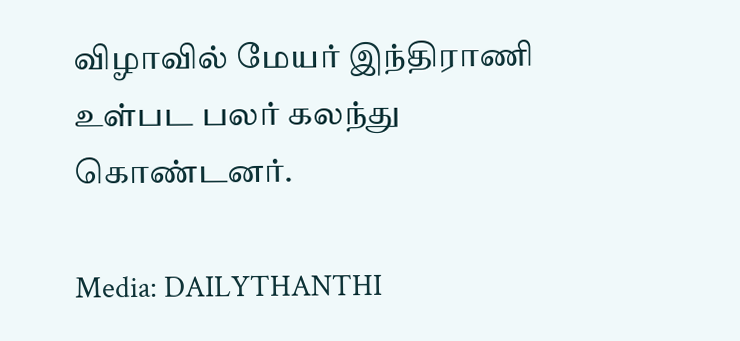விழாவில் மேயர் இந்திராணி உள்பட பலர் கலந்து கொண்டனர்.

Media: DAILYTHANTHI